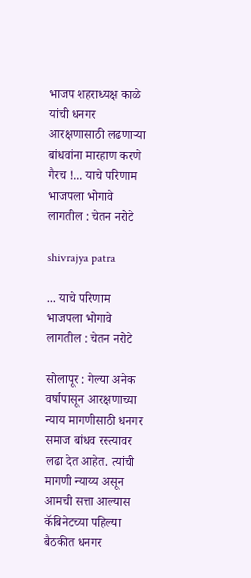भाजप शहराध्यक्ष काळे यांची धनगर आरक्षणासाठी लढणाऱ्या बांधवांना मारहाण करणे गैरच !... याचे परिणाम भाजपला भोगावे लागतील : चेतन नरोटे

shivrajya patra

... याचे परिणाम भाजपला भोगावे लागतील : चेतन नरोटे

सोलापूर : गेल्या अनेक वर्षापासून आरक्षणाच्या न्याय मागणीसाठी धनगर समाज बांधव रस्त्यावर लढा देत आहेत. त्यांची मागणी न्याय्य असून आमची सत्ता आल्यास कॅबिनेटच्या पहिल्या बैठकीत धनगर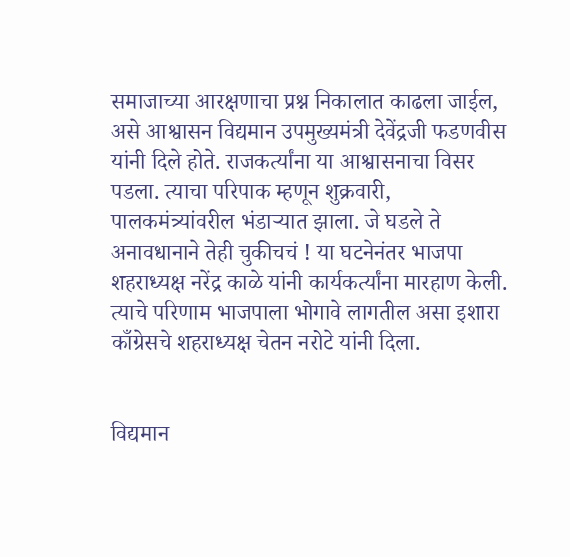समाजाच्या आरक्षणाचा प्रश्न निकालात काढला जाईल, असे आश्वासन विद्यमान उपमुख्यमंत्री देवेंद्रजी फडणवीस यांनी दिले होते. राजकर्त्यांना या आश्वासनाचा विसर पडला. त्याचा परिपाक म्हणून शुक्रवारी, पालकमंत्र्यांवरील भंडाऱ्यात झाला. जे घडले ते अनावधानाने तेही चुकीचचं ! या घटनेनंतर भाजपा  शहराध्यक्ष नरेंद्र काळे यांनी कार्यकर्त्यांना मारहाण केली. त्याचे परिणाम भाजपाला भोगावे लागतील असा इशारा काँग्रेसचे शहराध्यक्ष चेतन नरोटे यांनी दिला.


विद्यमान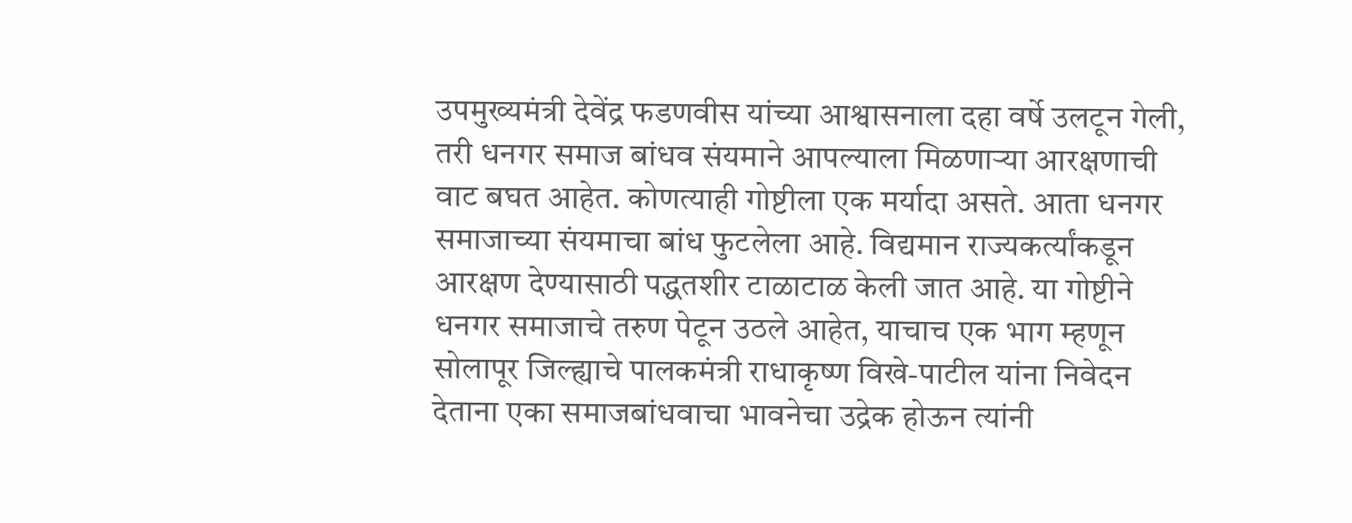उपमुख्यमंत्री देवेंद्र फडणवीस यांच्या आश्वासनाला दहा वर्षे उलटून गेली, तरी धनगर समाज बांधव संयमाने आपल्याला मिळणाऱ्या आरक्षणाची वाट बघत आहेत. कोणत्याही गोष्टीला एक मर्यादा असते. आता धनगर समाजाच्या संयमाचा बांध फुटलेला आहे. विद्यमान राज्यकर्त्यांकडून आरक्षण देण्यासाठी पद्धतशीर टाळाटाळ केली जात आहे. या गोष्टीने धनगर समाजाचे तरुण पेटून उठले आहेत, याचाच एक भाग म्हणून सोलापूर जिल्ह्याचे पालकमंत्री राधाकृष्ण विखे-पाटील यांना निवेदन देताना एका समाजबांधवाचा भावनेचा उद्रेक होऊन त्यांनी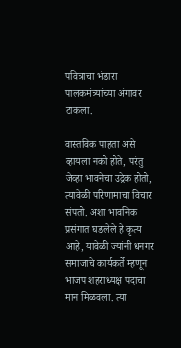पवित्राचा भंडारा पालकमंत्र्यांच्या अंगावर टाकला.

वास्तविक पाहता असे व्हायला नको होते, परंतु जेव्हा भावनेचा उद्रेक होतो, त्यावेळी परिणामाचा विचार संपतो. अशा भावनिक प्रसंगात घडलेले हे कृत्य आहे, यावेळी ज्यांनी धनगर समाजाचे कार्यकर्ते म्हणून भाजप शहराध्यक्ष पदाचा मान मिळवला. त्या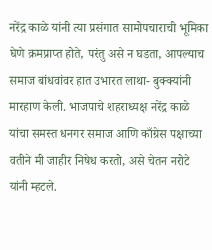नरेंद्र काळे यांनी त्या प्रसंगात सामोपचाराची भूमिका घेणे क्रमप्राप्त होते, परंतु असे न घडता, आपल्याच समाज बांधवांवर हात उभारत लाथा- बुक्क्यांनी मारहाण केली. भाजपाचे शहराध्यक्ष नरेंद्र काळे यांचा समस्त धनगर समाज आणि काँग्रेस पक्षाच्या वतीने मी जाहीर निषेध करतो, असे चेतन नरोटे यांनी म्हटले.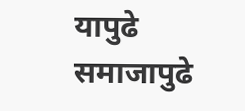यापुढे समाजापुढे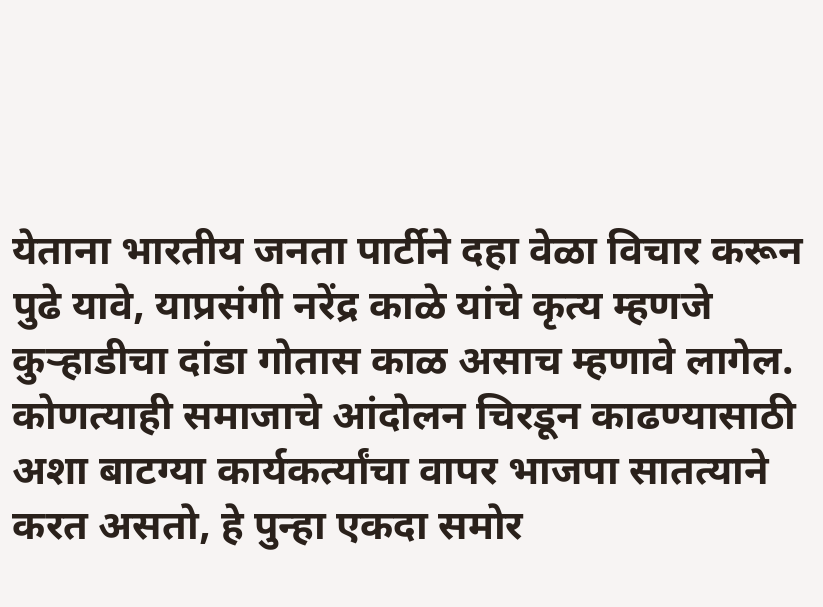येताना भारतीय जनता पार्टीने दहा वेळा विचार करून पुढे यावे, याप्रसंगी नरेंद्र काळे यांचे कृत्य म्हणजे कुऱ्हाडीचा दांडा गोतास काळ असाच म्हणावे लागेल. कोणत्याही समाजाचे आंदोलन चिरडून काढण्यासाठी अशा बाटग्या कार्यकर्त्यांचा वापर भाजपा सातत्याने करत असतो, हे पुन्हा एकदा समोर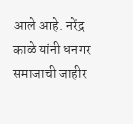आले आहे. नरेंद्र काळे यांनी धनगर समाजाची जाहीर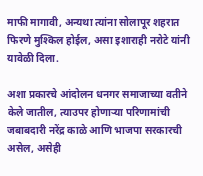माफी मागावी, अन्यथा त्यांना सोलापूर शहरात फिरणे मुश्किल होईल, असा इशाराही नरोटे यांनी यावेळी दिला.

अशा प्रकारचे आंदोलन धनगर समाजाच्या वतीने केले जातील, त्याउपर होणाऱ्या परिणामांची जबाबदारी नरेंद्र काळे आणि भाजपा सरकारची असेल, असेही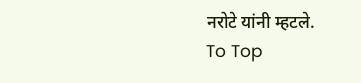नरोटे यांनी म्हटले.
To Top